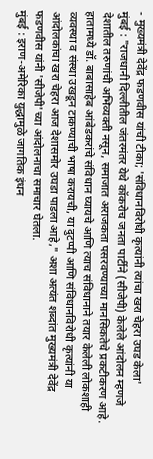- मुख्यमंत्री देवेंद्र फडणवीस यांची टीका; 'संविधानविरोधी कृत्यांनी त्यांचा खरा चेहरा उघड केला'
मुंबई : "राजधानी दिल्लीतील जंतरमंतर येथे कॉकरोच जनता पार्टीने (सीजेपी) केलेले आंदोलन म्हणजे देशातील तरुणांची अभिव्यक्ती नसून, समाजात अराजकता पसरवण्याच्या मानसिकतेचे प्रकटीकरण आहे. हातामध्ये डॉ. बाबासाहेब आंबेडकरांचे संविधान घ्यायचे आणि त्याच संविधानाने तयार केलेली लोकशाही व्यवस्था व संस्था उखडून टाकण्याची भाषा करायची, या दुटप्पी आणि संविधानविरोधी कृत्यांनी या आंदोलकांचा खरा चेहरा आज देशासमोर उघडा पाडला आहे," अशा अत्यंत शब्दांत मुख्यमंत्री देवेंद्र फडणवीस यांनी 'सीजेपी'च्या आंदोलनाचा समाचार घेतला.
मुंबई : इराण-अमेरिका युद्धामुळे जागतिक इंधन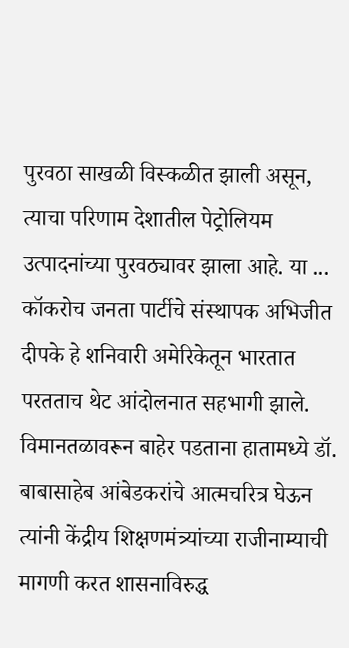पुरवठा साखळी विस्कळीत झाली असून, त्याचा परिणाम देशातील पेट्रोलियम उत्पादनांच्या पुरवठ्यावर झाला आहे. या ...
कॉकरोच जनता पार्टीचे संस्थापक अभिजीत दीपके हे शनिवारी अमेरिकेतून भारतात परतताच थेट आंदोलनात सहभागी झाले. विमानतळावरून बाहेर पडताना हातामध्ये डॉ. बाबासाहेब आंबेडकरांचे आत्मचरित्र घेऊन त्यांनी केंद्रीय शिक्षणमंत्र्यांच्या राजीनाम्याची मागणी करत शासनाविरुद्ध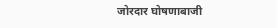जोरदार घोषणाबाजी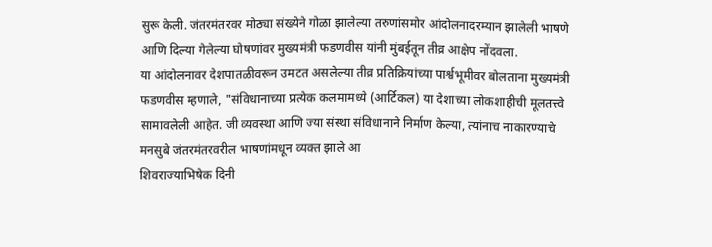सुरू केली. जंतरमंतरवर मोठ्या संख्येने गोळा झालेल्या तरुणांसमोर आंदोलनादरम्यान झालेली भाषणे आणि दिल्या गेलेल्या घोषणांवर मुख्यमंत्री फडणवीस यांनी मुंबईतून तीव्र आक्षेप नोंदवला.
या आंदोलनावर देशपातळीवरून उमटत असलेल्या तीव्र प्रतिक्रियांच्या पार्श्वभूमीवर बोलताना मुख्यमंत्री फडणवीस म्हणाले, "संविधानाच्या प्रत्येक कलमामध्ये (आर्टिकल) या देशाच्या लोकशाहीची मूलतत्त्वे सामावलेली आहेत. जी व्यवस्था आणि ज्या संस्था संविधानाने निर्माण केल्या, त्यांनाच नाकारण्याचे मनसुबे जंतरमंतरवरील भाषणांमधून व्यक्त झाले आ
शिवराज्याभिषेक दिनी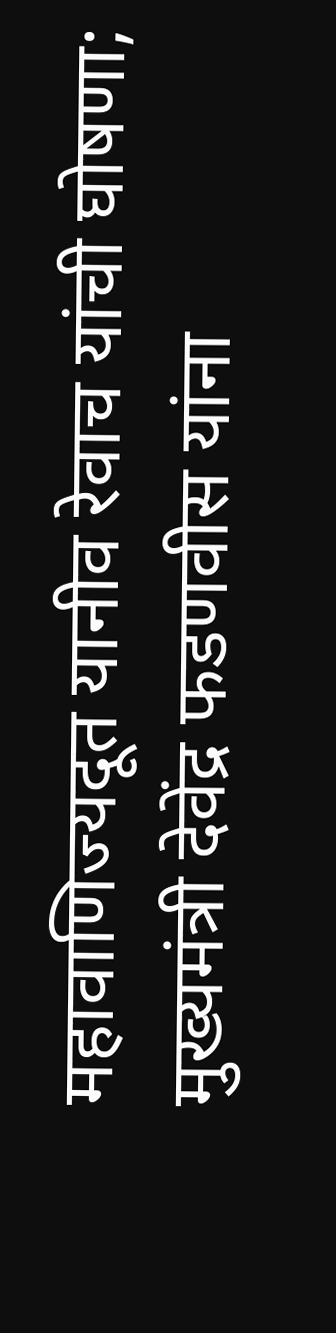महावाणिज्यदूत यानीव रेवाच यांची घोषणा; मुख्यमंत्री देवेंद्र फडणवीस यांना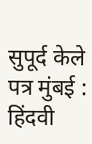सुपूर्द केले पत्र मुंबई : हिंदवी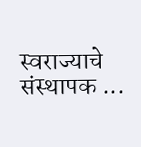स्वराज्याचे संस्थापक ...